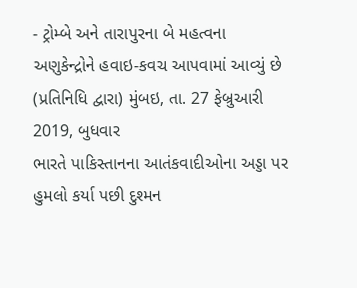- ટ્રોમ્બે અને તારાપુરના બે મહત્વના અણુકેન્દ્રોને હવાઇ-કવચ આપવામાં આવ્યું છે
(પ્રતિનિધિ દ્વારા) મુંબઇ, તા. 27 ફેબ્રુઆરી 2019, બુધવાર
ભારતે પાકિસ્તાનના આતંકવાદીઓના અડ્ડા પર હુમલો કર્યા પછી દુશ્મન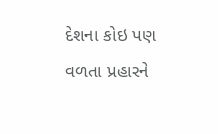દેશના કોઇ પણ વળતા પ્રહારને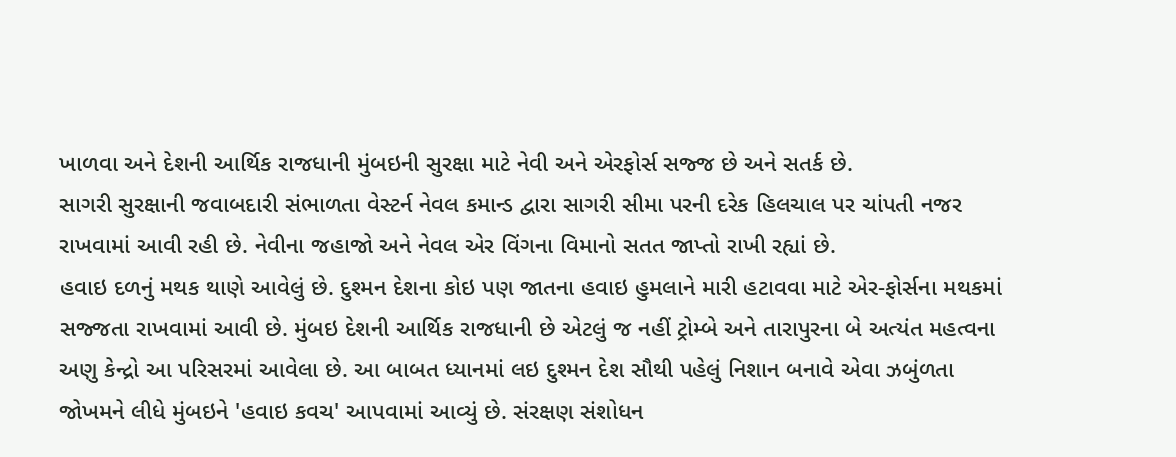ખાળવા અને દેશની આર્થિક રાજધાની મુંબઇની સુરક્ષા માટે નેવી અને એરફોર્સ સજ્જ છે અને સતર્ક છે.
સાગરી સુરક્ષાની જવાબદારી સંભાળતા વેસ્ટર્ન નેવલ કમાન્ડ દ્વારા સાગરી સીમા પરની દરેક હિલચાલ પર ચાંપતી નજર રાખવામાં આવી રહી છે. નેવીના જહાજો અને નેવલ એર વિંગના વિમાનો સતત જાપ્તો રાખી રહ્યાં છે.
હવાઇ દળનું મથક થાણે આવેલું છે. દુશ્મન દેશના કોઇ પણ જાતના હવાઇ હુમલાને મારી હટાવવા માટે એર-ફોર્સના મથકમાં સજ્જતા રાખવામાં આવી છે. મુંબઇ દેશની આર્થિક રાજધાની છે એટલું જ નહીં ટ્રોમ્બે અને તારાપુરના બે અત્યંત મહત્વના અણુ કેન્દ્રો આ પરિસરમાં આવેલા છે. આ બાબત ધ્યાનમાં લઇ દુશ્મન દેશ સૌથી પહેલું નિશાન બનાવે એવા ઝબુંળતા જોખમને લીધે મુંબઇને 'હવાઇ કવચ' આપવામાં આવ્યું છે. સંરક્ષણ સંશોધન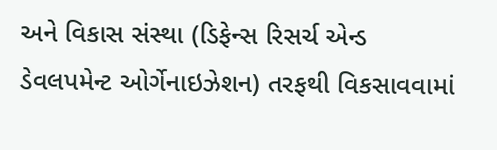અને વિકાસ સંસ્થા (ડિફેન્સ રિસર્ચ એન્ડ ડેવલપમેન્ટ ઓર્ગેનાઇઝેશન) તરફથી વિકસાવવામાં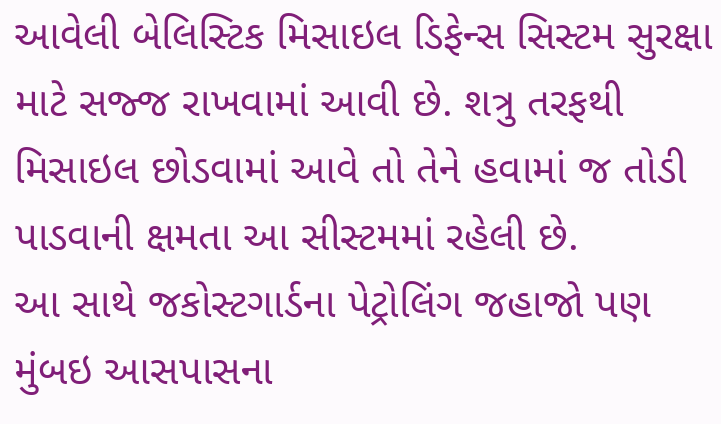આવેલી બેલિસ્ટિક મિસાઇલ ડિફેન્સ સિસ્ટમ સુરક્ષા માટે સજ્જ રાખવામાં આવી છે. શત્રુ તરફથી મિસાઇલ છોડવામાં આવે તો તેને હવામાં જ તોડી પાડવાની ક્ષમતા આ સીસ્ટમમાં રહેલી છે.
આ સાથે જકોસ્ટગાર્ડના પેટ્રોલિંગ જહાજો પણ મુંબઇ આસપાસના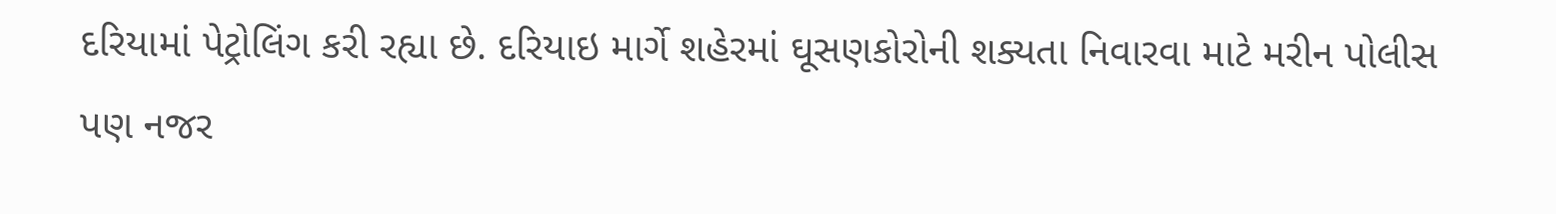દરિયામાં પેટ્રોલિંગ કરી રહ્યા છે. દરિયાઇ માર્ગે શહેરમાં ઘૂસણકોરોની શક્યતા નિવારવા માટે મરીન પોલીસ પણ નજર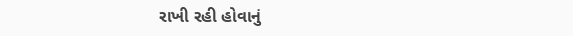રાખી રહી હોવાનું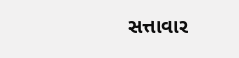સત્તાવાર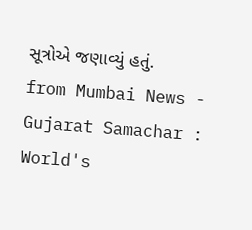સૂત્રોએ જણાવ્યું હતું.
from Mumbai News - Gujarat Samachar : World's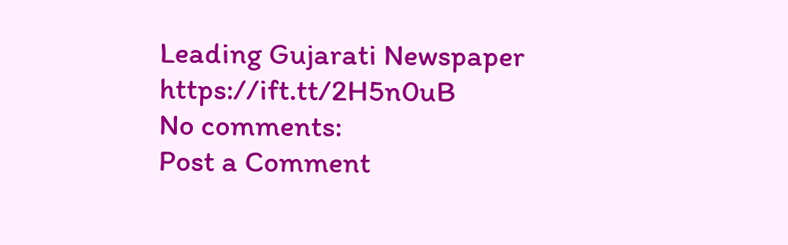Leading Gujarati Newspaper https://ift.tt/2H5n0uB
No comments:
Post a Comment